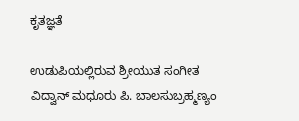ಕೃತಜ್ಞತೆ

ಉಡುಪಿಯಲ್ಲಿರುವ ಶ್ರೀಯುತ ಸಂಗೀತ ವಿದ್ವಾನ್ ಮಧೂರು ಪಿ. ಬಾಲಸುಬ್ರಹ್ಮಣ್ಯಂ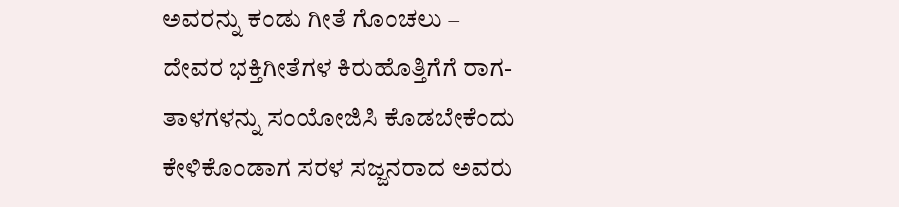ಅವರನ್ನು ಕಂಡು ಗೀತೆ ಗೊಂಚಲು – ದೇವರ ಭಕ್ತಿಗೀತೆಗಳ ಕಿರುಹೊತ್ತಿಗೆಗೆ ರಾಗ-ತಾಳಗಳನ್ನು ಸಂಯೋಜಿಸಿ ಕೊಡಬೇಕೆಂದು ಕೇಳಿಕೊಂಡಾಗ ಸರಳ ಸಜ್ಜನರಾದ ಅವರು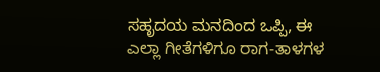ಸಹೃದಯ ಮನದಿಂದ ಒಪ್ಪಿ, ಈ ಎಲ್ಲಾ ಗೀತೆಗಳಿಗೂ ರಾಗ-ತಾಳಗಳ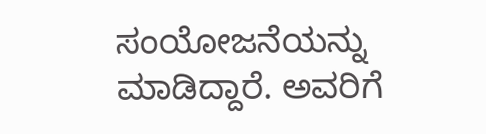ಸಂಯೋಜನೆಯನ್ನು ಮಾಡಿದ್ದಾರೆ. ಅವರಿಗೆ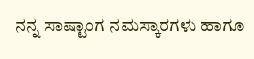ನನ್ನ ಸಾಷ್ಟಾಂಗ ನಮಸ್ಕಾರಗಳು ಹಾಗೂ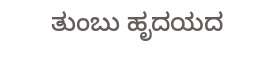ತುಂಬು ಹೃದಯದ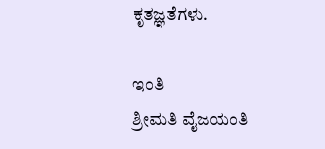ಕೃತಜ್ಞತೆಗಳು.

ಇಂತಿ
ಶ್ರೀಮತಿ ವೈಜಯಂತಿ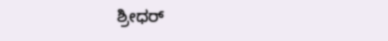ಶ್ರೀಧರ್